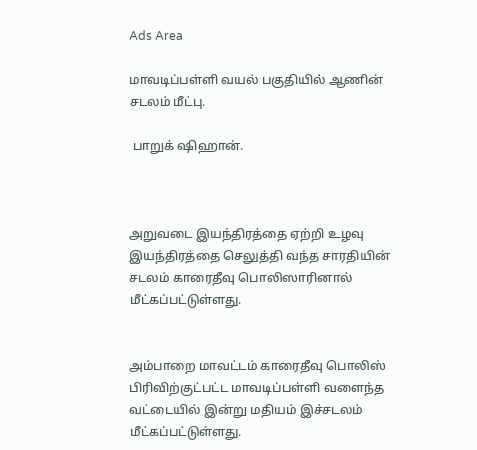Ads Area

மாவடிப்பள்ளி வயல் பகுதியில் ஆணின் சடலம் மீட்பு.

 பாறுக் ஷிஹான்.



அறுவடை இயந்திரத்தை ஏற்றி உழவு இயந்திரத்தை செலுத்தி வந்த சாரதியின் சடலம் காரைதீவு பொலிஸாரினால் மீட்கப்பட்டுள்ளது.


அம்பாறை மாவட்டம் காரைதீவு பொலிஸ் பிரிவிற்குட்பட்ட மாவடிப்பள்ளி வளைந்த வட்டையில் இன்று மதியம் இச்சடலம் மீட்கப்பட்டுள்ளது.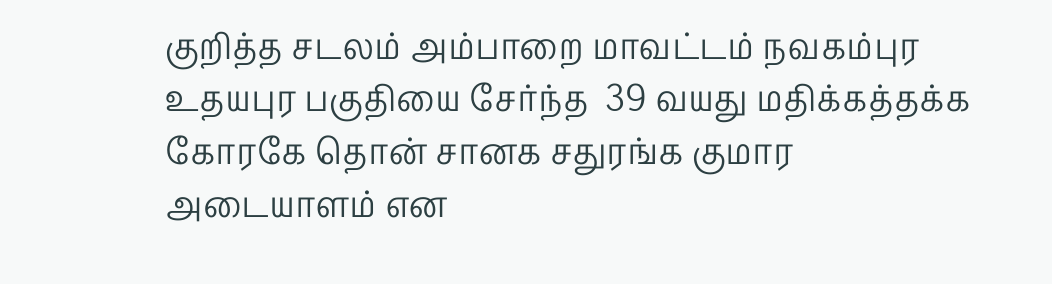குறித்த சடலம் அம்பாறை மாவட்டம் நவகம்புர உதயபுர பகுதியை சேர்ந்த  39 வயது மதிக்கத்தக்க கோரகே தொன் சானக சதுரங்க குமார  அடையாளம் என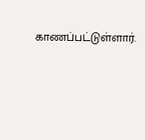காணப்பட்டுள்ளார்.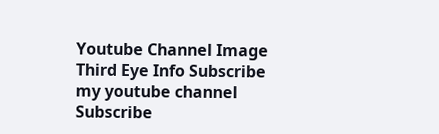Youtube Channel Image
Third Eye Info Subscribe my youtube channel
Subscribe